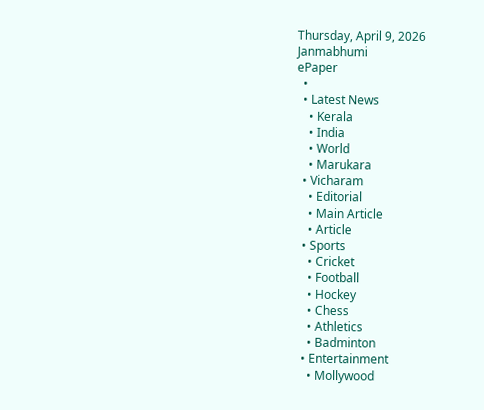Thursday, April 9, 2026
Janmabhumi
ePaper
  •
  • Latest News
    • Kerala
    • India
    • World
    • Marukara
  • Vicharam
    • Editorial
    • Main Article
    • Article
  • Sports
    • Cricket
    • Football
    • Hockey
    • Chess
    • Athletics
    • Badminton
  • Entertainment
    • Mollywood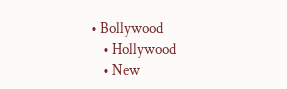• Bollywood
    • Hollywood
    • New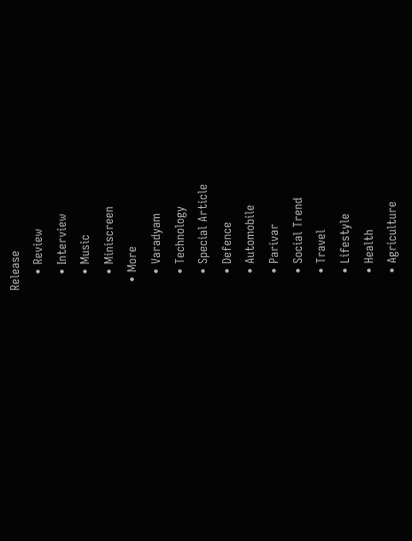Release
    • Review
    • Interview
    • Music
    • Miniscreen
  • More
    • Varadyam
    • Technology
    • Special Article
    • Defence
    • Automobile
    • Parivar
    • Social Trend
    • Travel
    • Lifestyle
    • Health
    • Agriculture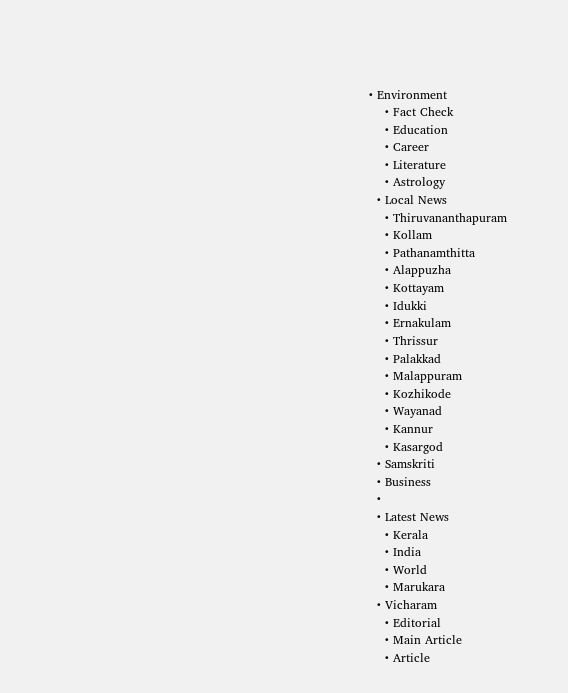• Environment
    • Fact Check
    • Education
    • Career
    • Literature
    • Astrology
  • Local News
    • Thiruvananthapuram
    • Kollam
    • Pathanamthitta
    • Alappuzha
    • Kottayam
    • Idukki
    • Ernakulam
    • Thrissur
    • Palakkad
    • Malappuram
    • Kozhikode
    • Wayanad
    • Kannur
    • Kasargod
  • Samskriti
  • Business
  •
  • Latest News
    • Kerala
    • India
    • World
    • Marukara
  • Vicharam
    • Editorial
    • Main Article
    • Article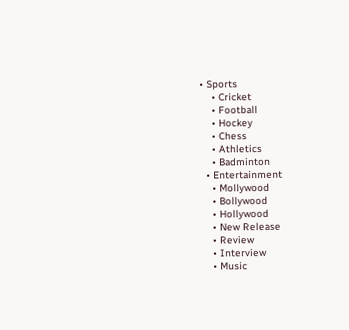• Sports
    • Cricket
    • Football
    • Hockey
    • Chess
    • Athletics
    • Badminton
  • Entertainment
    • Mollywood
    • Bollywood
    • Hollywood
    • New Release
    • Review
    • Interview
    • Music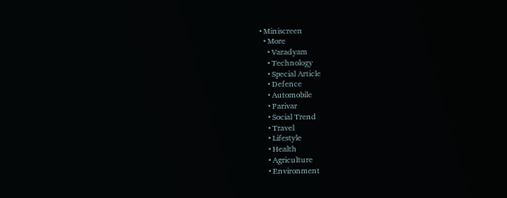• Miniscreen
  • More
    • Varadyam
    • Technology
    • Special Article
    • Defence
    • Automobile
    • Parivar
    • Social Trend
    • Travel
    • Lifestyle
    • Health
    • Agriculture
    • Environment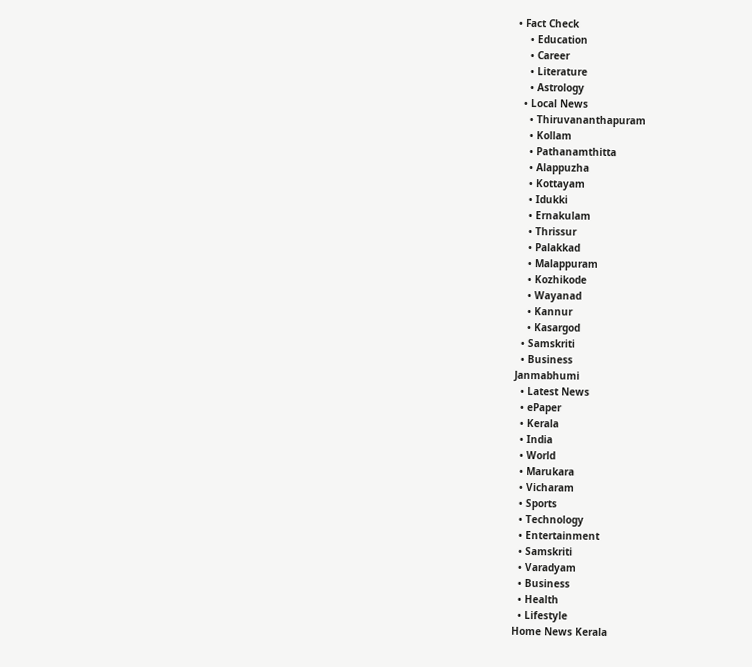• Fact Check
    • Education
    • Career
    • Literature
    • Astrology
  • Local News
    • Thiruvananthapuram
    • Kollam
    • Pathanamthitta
    • Alappuzha
    • Kottayam
    • Idukki
    • Ernakulam
    • Thrissur
    • Palakkad
    • Malappuram
    • Kozhikode
    • Wayanad
    • Kannur
    • Kasargod
  • Samskriti
  • Business
Janmabhumi
  • Latest News
  • ePaper
  • Kerala
  • India
  • World
  • Marukara
  • Vicharam
  • Sports
  • Technology
  • Entertainment
  • Samskriti
  • Varadyam
  • Business
  • Health
  • Lifestyle
Home News Kerala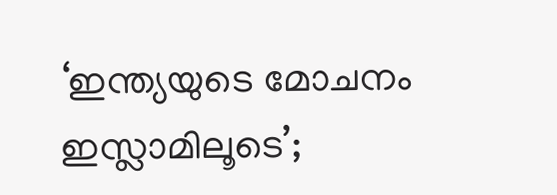‘ഇന്ത്യയുടെ മോചനം ഇസ്ലാമിലൂടെ’;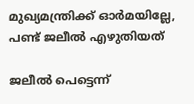മുഖ്യമന്ത്രിക്ക് ഓര്‍മയില്ലേ, പണ്ട് ജലീല്‍ എഴുതിയത്

ജലീല്‍ പെട്ടെന്ന്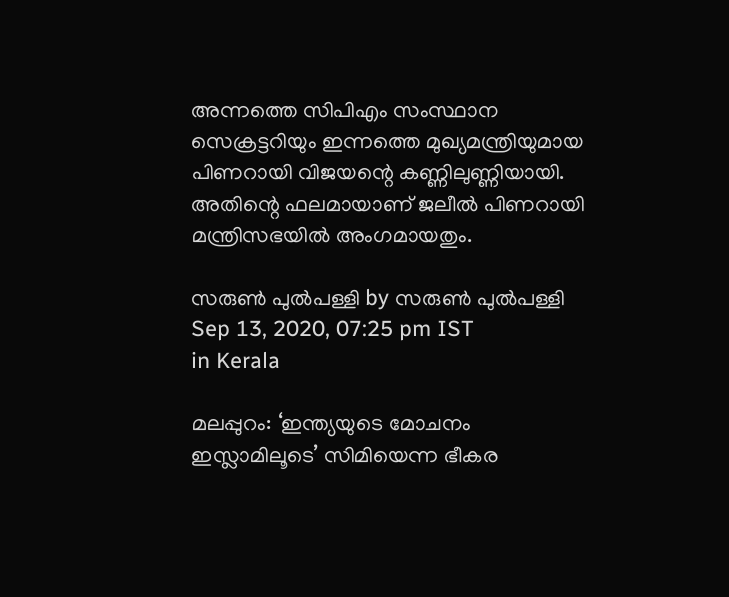അന്നത്തെ സിപിഎം സംസ്ഥാന സെക്രട്ടറിയും ഇന്നത്തെ മുഖ്യമന്ത്രിയുമായ പിണറായി വിജയന്റെ കണ്ണിലുണ്ണിയായി. അതിന്റെ ഫലമായാണ് ജലീല്‍ പിണറായി മന്ത്രിസഭയില്‍ അംഗമായതും.

സരുണ്‍ പുല്‍പള്ളി by സരുണ്‍ പുല്‍പള്ളി
Sep 13, 2020, 07:25 pm IST
in Kerala

മലപ്പുറം: ‘ഇന്ത്യയുടെ മോചനം ഇസ്ലാമിലൂടെ’ സിമിയെന്ന ഭീകര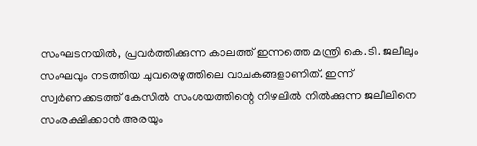സംഘടനയില്‍, പ്രവര്‍ത്തിക്കുന്ന കാലത്ത് ഇന്നത്തെ മന്ത്രി കെ.ടി. ജലീലും സംഘവും നടത്തിയ ചുവരെഴുത്തിലെ വാചകങ്ങളാണിത്. ഇന്ന് സ്വര്‍ണക്കടത്ത് കേസില്‍ സംശയത്തിന്റെ നിഴലില്‍ നില്‍ക്കുന്ന ജലീലിനെ സംരക്ഷിക്കാന്‍ അരയും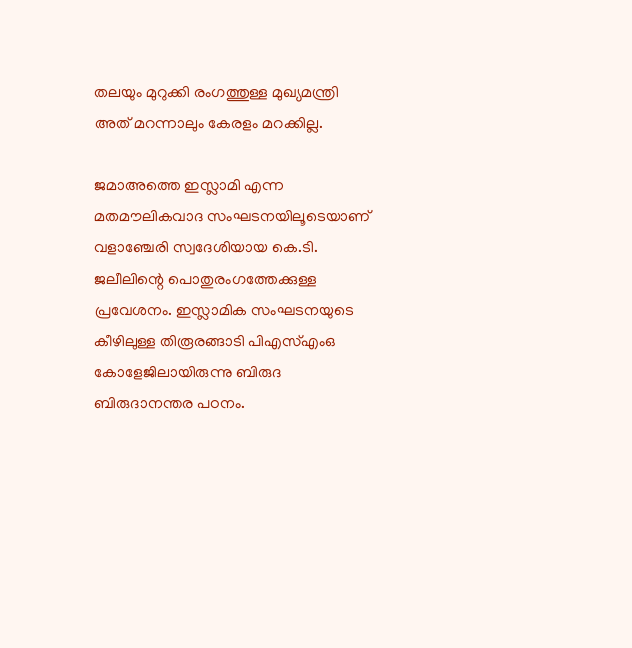തലയും മുറുക്കി രംഗത്തുള്ള മുഖ്യമന്ത്രി അത് മറന്നാലും കേരളം മറക്കില്ല.

ജമാഅത്തെ ഇസ്ലാമി എന്ന മതമൗലികവാദ സംഘടനയിലൂടെയാണ് വളാഞ്ചേരി സ്വദേശിയായ കെ.ടി. ജലീലിന്റെ പൊതുരംഗത്തേക്കുള്ള പ്രവേശനം. ഇസ്ലാമിക സംഘടനയുടെ കീഴിലുള്ള തിരൂരങ്ങാടി പിഎസ്എംഒ കോളേജിലായിരുന്നു ബിരുദ ബിരുദാനന്തര പഠനം.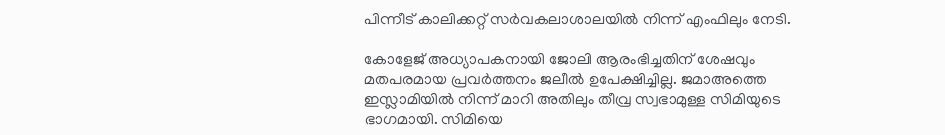പിന്നീട് കാലിക്കറ്റ് സര്‍വകലാശാലയില്‍ നിന്ന് എംഫിലും നേടി.

കോളേജ് അധ്യാപകനായി ജോലി ആരംഭിച്ചതിന് ശേഷവും മതപരമായ പ്രവര്‍ത്തനം ജലീല്‍ ഉപേക്ഷിച്ചില്ല. ജമാഅത്തെ ഇസ്ലാമിയില്‍ നിന്ന് മാറി അതിലും തീവ്ര സ്വഭാമുള്ള സിമിയുടെ ഭാഗമായി. സിമിയെ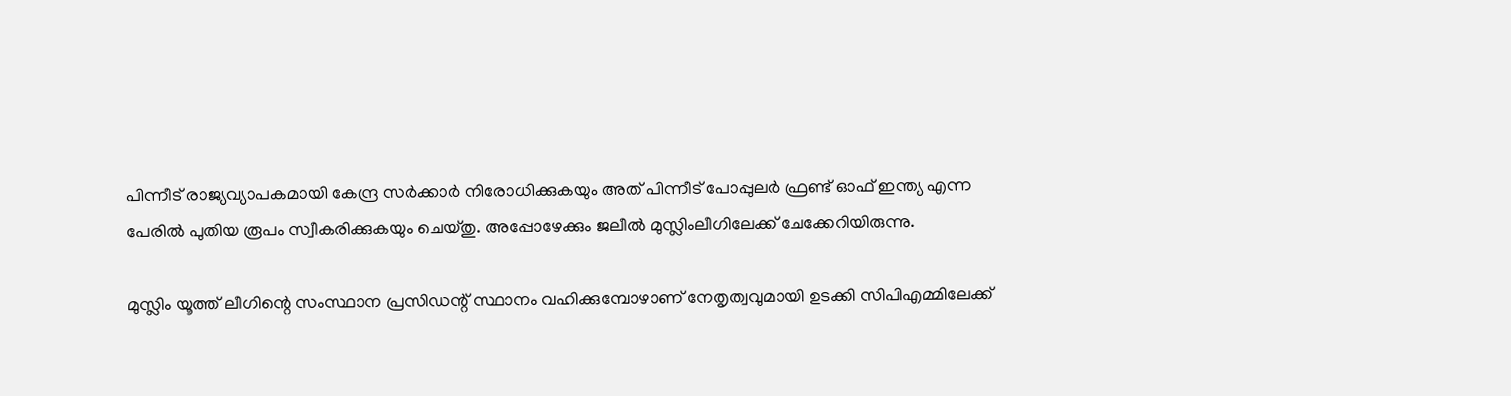പിന്നീട് രാജ്യവ്യാപകമായി കേന്ദ്ര സര്‍ക്കാര്‍ നിരോധിക്കുകയും അത് പിന്നീട് പോപ്പുലര്‍ ഫ്രണ്ട് ഓഫ് ഇന്ത്യ എന്ന പേരില്‍ പുതിയ രൂപം സ്വീകരിക്കുകയും ചെയ്തു. അപ്പോഴേക്കും ജലീല്‍ മുസ്ലിംലീഗിലേക്ക് ചേക്കേറിയിരുന്നു.

മുസ്ലിം യൂത്ത് ലീഗിന്റെ സംസ്ഥാന പ്രസിഡന്റ് സ്ഥാനം വഹിക്കുമ്പോഴാണ് നേതൃത്വവുമായി ഉടക്കി സിപിഎമ്മിലേക്ക്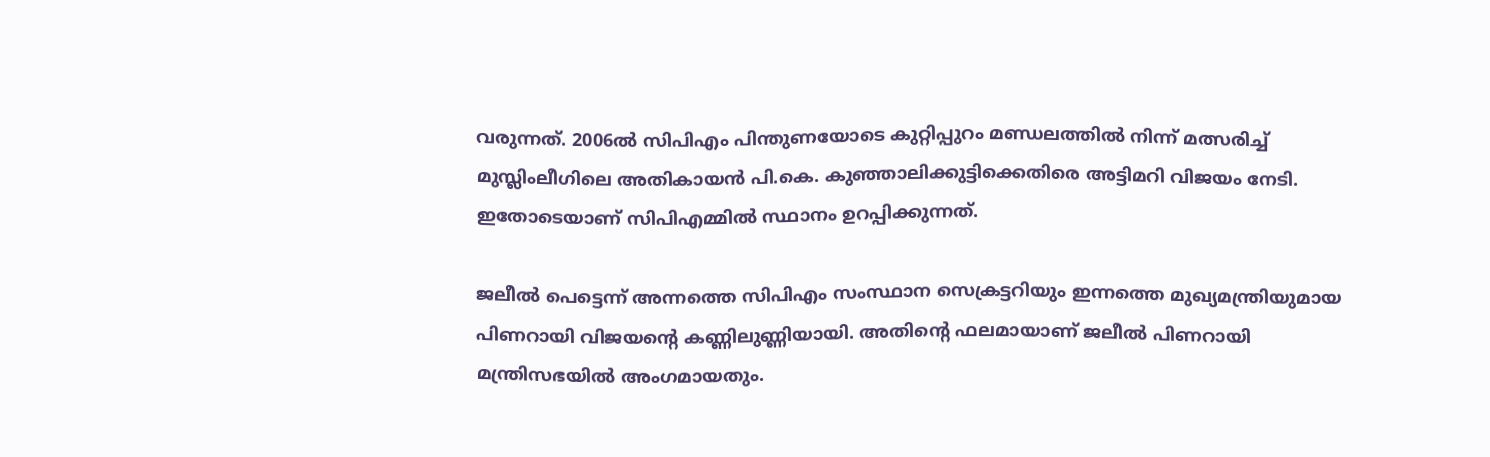വരുന്നത്. 2006ല്‍ സിപിഎം പിന്തുണയോടെ കുറ്റിപ്പുറം മണ്ഡലത്തില്‍ നിന്ന് മത്സരിച്ച് മുസ്ലിംലീഗിലെ അതികായന്‍ പി.കെ. കുഞ്ഞാലിക്കുട്ടിക്കെതിരെ അട്ടിമറി വിജയം നേടി. ഇതോടെയാണ് സിപിഎമ്മില്‍ സ്ഥാനം ഉറപ്പിക്കുന്നത്.

ജലീല്‍ പെട്ടെന്ന് അന്നത്തെ സിപിഎം സംസ്ഥാന സെക്രട്ടറിയും ഇന്നത്തെ മുഖ്യമന്ത്രിയുമായ പിണറായി വിജയന്റെ കണ്ണിലുണ്ണിയായി. അതിന്റെ ഫലമായാണ് ജലീല്‍ പിണറായി മന്ത്രിസഭയില്‍ അംഗമായതും.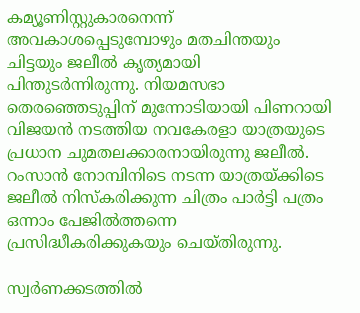കമ്യൂണിസ്റ്റുകാരനെന്ന് അവകാശപ്പെടുമ്പോഴും മതചിന്തയും ചിട്ടയും ജലീല്‍ കൃത്യമായി പിന്തുടര്‍ന്നിരുന്നു. നിയമസഭാ തെരഞ്ഞെടുപ്പിന് മുന്നോടിയായി പിണറായി വിജയന്‍ നടത്തിയ നവകേരളാ യാത്രയുടെ പ്രധാന ചുമതലക്കാരനായിരുന്നു ജലീല്‍. റംസാന്‍ നോമ്പിനിടെ നടന്ന യാത്രയ്‌ക്കിടെ ജലീല്‍ നിസ്‌കരിക്കുന്ന ചിത്രം പാര്‍ട്ടി പത്രം ഒന്നാം പേജില്‍ത്തന്നെ പ്രസിദ്ധീകരിക്കുകയും ചെയ്തിരുന്നു.

സ്വര്‍ണക്കടത്തില്‍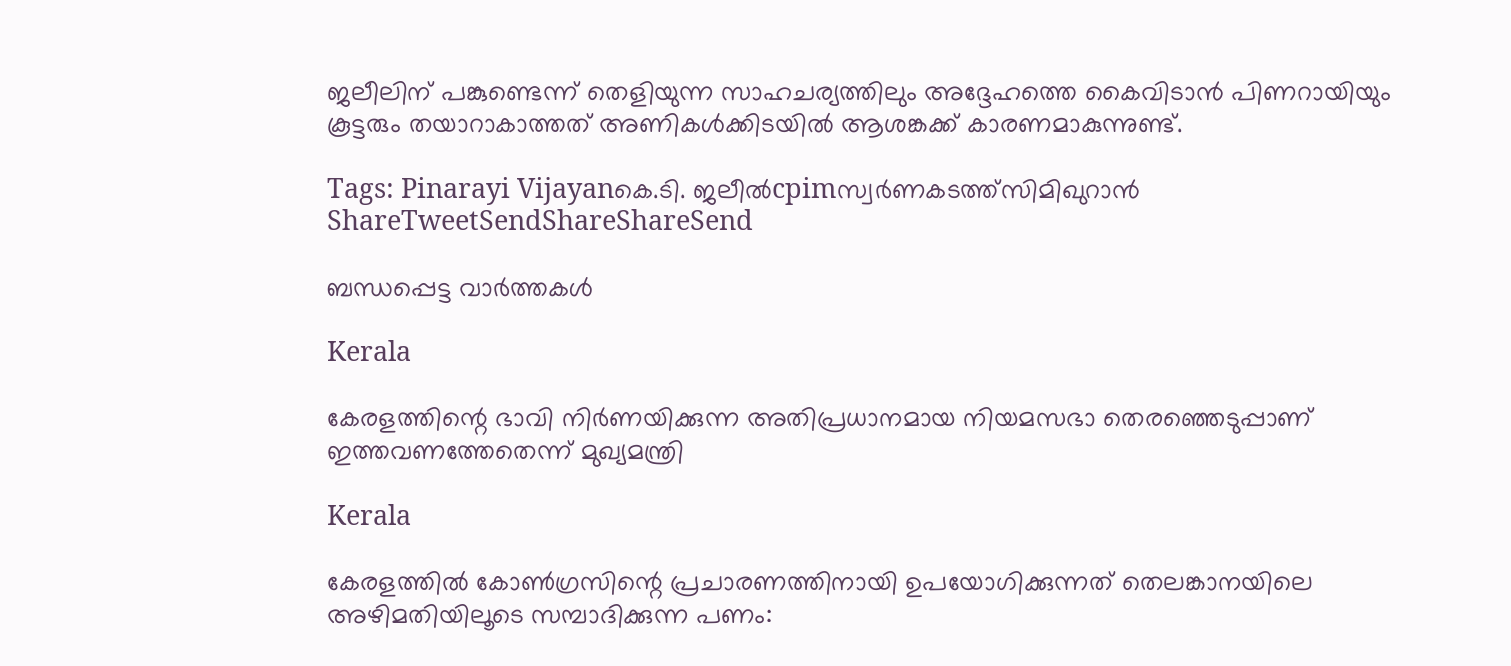ജലീലിന് പങ്കുണ്ടെന്ന് തെളിയുന്ന സാഹചര്യത്തിലും അദ്ദേഹത്തെ കൈവിടാന്‍ പിണറായിയും കൂട്ടരും തയാറാകാത്തത് അണികള്‍ക്കിടയില്‍ ആശങ്കക്ക് കാരണമാകുന്നുണ്ട്.

Tags: Pinarayi Vijayanകെ.ടി. ജലീല്‍cpimസ്വര്‍ണകടത്ത്സിമിഖുറാന്‍
ShareTweetSendShareShareSend

ബന്ധപ്പെട്ട വാര്‍ത്തകള്‍

Kerala

കേരളത്തിന്റെ ഭാവി നിർണയിക്കുന്ന അതിപ്രധാനമായ നിയമസഭാ തെരഞ്ഞെടുപ്പാണ് ഇത്തവണത്തേതെന്ന് മുഖ്യമന്ത്രി

Kerala

കേരളത്തില്‍ കോണ്‍ഗ്രസിന്റെ പ്രചാരണത്തിനായി ഉപയോഗിക്കുന്നത് തെലങ്കാനയിലെ അഴിമതിയിലൂടെ സമ്പാദിക്കുന്ന പണം: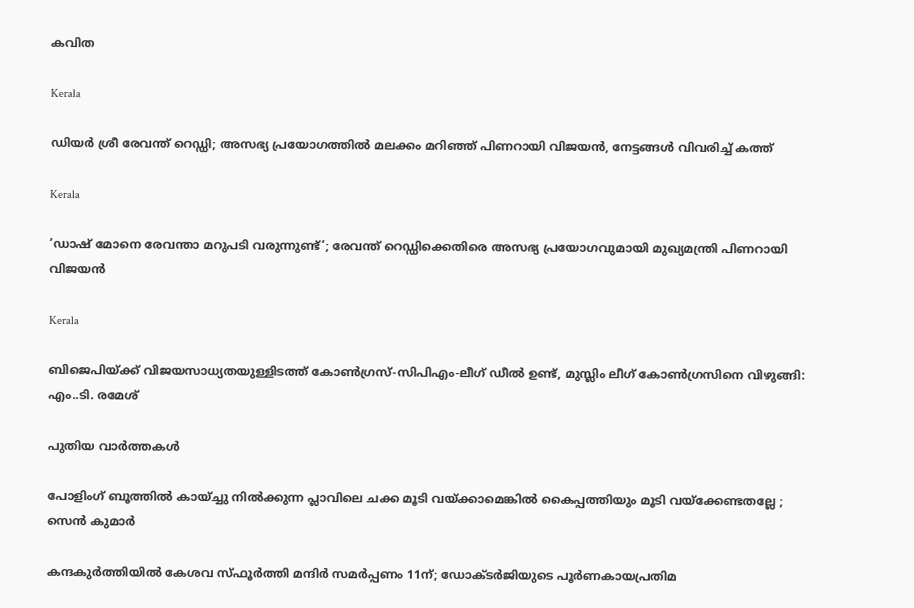കവിത

Kerala

ഡിയർ ശ്രീ രേവന്ത് റെഡ്ഡി; അസഭ്യ പ്രയോഗത്തിൽ മലക്കം മറിഞ്ഞ് പിണറായി വിജയൻ, നേട്ടങ്ങൾ വിവരിച്ച് കത്ത്

Kerala

‘ഡാഷ് മോനെ രേവന്താ മറുപടി വരുന്നുണ്ട്‘; രേവന്ത് റെഡ്ഡിക്കെതിരെ അസഭ്യ പ്രയോഗവുമായി മുഖ്യമന്ത്രി പിണറായി വിജയൻ

Kerala

ബിജെപിയ്‌ക്ക് വിജയസാധ്യതയുള്ളിടത്ത് കോണ്‍ഗ്രസ്-സിപിഎം-ലീഗ് ഡീല്‍ ഉണ്ട്, മുസ്ലിം ലീഗ് കോണ്‍ഗ്രസിനെ വിഴുങ്ങി: എം..ടി. രമേശ്

പുതിയ വാര്‍ത്തകള്‍

പോളിംഗ് ബൂത്തിൽ കായ്ച്ചു നിൽക്കുന്ന പ്ലാവിലെ ചക്ക മൂടി വയ്‌ക്കാമെങ്കിൽ കൈപ്പത്തിയും മൂടി വയ്‌ക്കേണ്ടതല്ലേ ; സെൻ കുമാർ

കന്ദകുര്‍ത്തിയില്‍ കേശവ സ്ഫൂര്‍ത്തി മന്ദിര്‍ സമര്‍പ്പണം 11ന്; ഡോക്ടര്‍ജിയുടെ പൂര്‍ണകായപ്രതിമ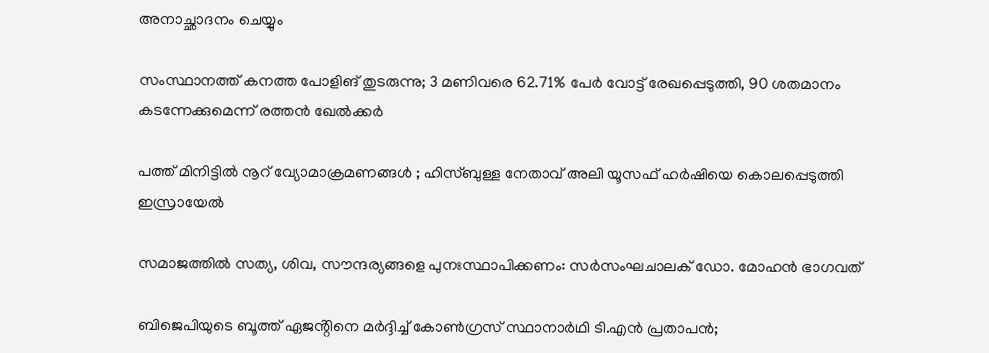അനാച്ഛാദനം ചെയ്യും

സംസ്ഥാനത്ത് കനത്ത പോളിങ് തുടരുന്നു; 3 മണിവരെ 62.71% പേർ വോട്ട് രേഖപ്പെടുത്തി, 90 ശതമാനം കടന്നേക്കുമെന്ന് രത്തൻ ഖേൽക്കർ

പത്ത് മിനിട്ടിൽ നൂറ് വ്യോമാക്രമണങ്ങൾ ; ഹിസ്ബുള്ള നേതാവ് അലി യൂസഫ് ഹർഷിയെ കൊലപ്പെടുത്തി ഇസ്രായേൽ

സമാജത്തില്‍ സത്യ, ശിവ, സൗന്ദര്യങ്ങളെ പുനഃസ്ഥാപിക്കണം: സര്‍സംഘചാലക് ഡോ. മോഹന്‍ ഭാഗവത്

ബിജെപിയുടെ ബൂത്ത് ഏജൻ്റിനെ മർദ്ദിച്ച് കോൺഗ്രസ് സ്ഥാനാർഥി ടി.എൻ പ്രതാപൻ;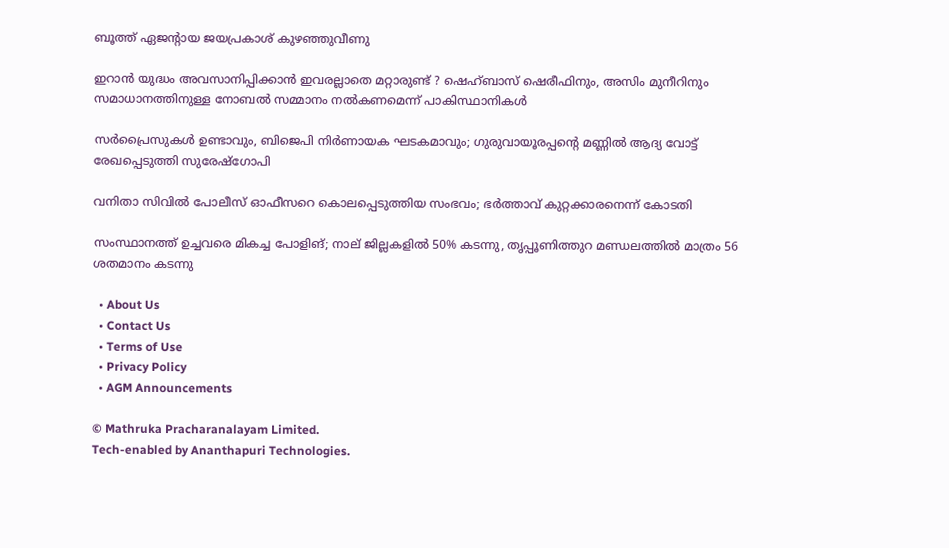ബൂത്ത് ഏജൻ്റായ ജയപ്രകാശ് കുഴഞ്ഞുവീണു

ഇറാൻ യുദ്ധം അവസാനിപ്പിക്കാൻ ഇവരല്ലാതെ മറ്റാരുണ്ട് ? ഷെഹ്ബാസ് ഷെരീഫിനും, അസിം മുനീറിനും സമാധാനത്തിനുള്ള നോബൽ സമ്മാനം നൽകണമെന്ന് പാകിസ്ഥാനികൾ

സർപ്രൈസുകൾ ഉണ്ടാവും, ബിജെപി നിർണായക ഘടകമാവും; ഗുരുവായൂരപ്പന്റെ മണ്ണില്‍ ആദ്യ വോട്ട് രേഖപ്പെടുത്തി സുരേഷ്ഗോപി

വനിതാ സിവില്‍ പോലീസ് ഓഫീസറെ കൊലപ്പെടുത്തിയ സംഭവം; ഭര്‍ത്താവ് കുറ്റക്കാരനെന്ന് കോടതി

സംസ്ഥാനത്ത് ഉച്ചവരെ മികച്ച പോളിങ്; നാല് ജില്ലകളിൽ 50% കടന്നു, തൃപ്പൂണിത്തുറ മണ്ഡലത്തിൽ മാത്രം 56 ശതമാനം കടന്നു

  • About Us
  • Contact Us
  • Terms of Use
  • Privacy Policy
  • AGM Announcements

© Mathruka Pracharanalayam Limited.
Tech-enabled by Ananthapuri Technologies.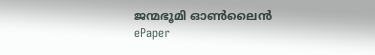ജന്മഭൂമി ഓണ്‍ലൈന്‍
ePaper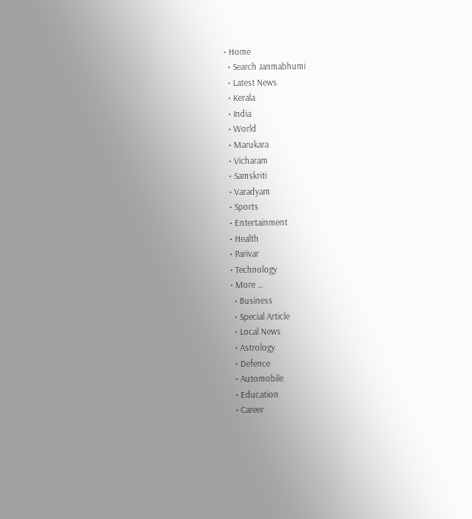• Home
  • Search Janmabhumi
  • Latest News
  • Kerala
  • India
  • World
  • Marukara
  • Vicharam
  • Samskriti
  • Varadyam
  • Sports
  • Entertainment
  • Health
  • Parivar
  • Technology
  • More …
    • Business
    • Special Article
    • Local News
    • Astrology
    • Defence
    • Automobile
    • Education
    • Career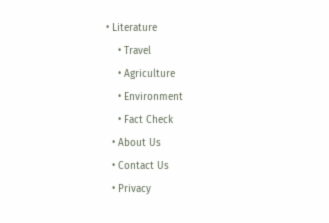• Literature
    • Travel
    • Agriculture
    • Environment
    • Fact Check
  • About Us
  • Contact Us
  • Privacy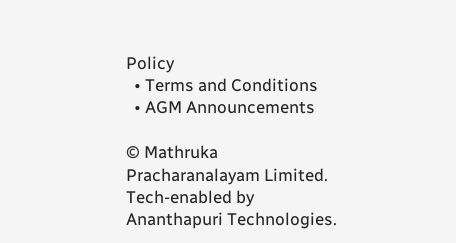Policy
  • Terms and Conditions
  • AGM Announcements

© Mathruka Pracharanalayam Limited.
Tech-enabled by Ananthapuri Technologies.